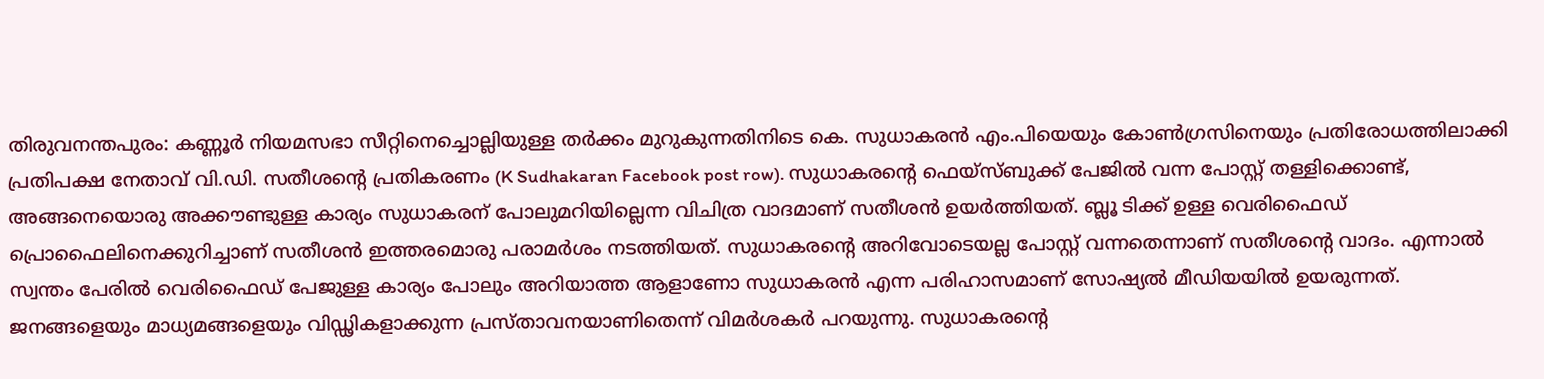തിരുവനന്തപുരം: കണ്ണൂർ നിയമസഭാ സീറ്റിനെച്ചൊല്ലിയുള്ള തർക്കം മുറുകുന്നതിനിടെ കെ. സുധാകരൻ എം.പിയെയും കോൺഗ്രസിനെയും പ്രതിരോധത്തിലാക്കി പ്രതിപക്ഷ നേതാവ് വി.ഡി. സതീശന്റെ പ്രതികരണം (K Sudhakaran Facebook post row). സുധാകരന്റെ ഫെയ്സ്ബുക്ക് പേജിൽ വന്ന പോസ്റ്റ് തള്ളിക്കൊണ്ട്, അങ്ങനെയൊരു അക്കൗണ്ടുള്ള കാര്യം സുധാകരന് പോലുമറിയില്ലെന്ന വിചിത്ര വാദമാണ് സതീശൻ ഉയർത്തിയത്. ബ്ലൂ ടിക്ക് ഉള്ള വെരിഫൈഡ് പ്രൊഫൈലിനെക്കുറിച്ചാണ് സതീശൻ ഇത്തരമൊരു പരാമർശം നടത്തിയത്. സുധാകരന്റെ അറിവോടെയല്ല പോസ്റ്റ് വന്നതെന്നാണ് സതീശന്റെ വാദം. എന്നാൽ സ്വന്തം പേരിൽ വെരിഫൈഡ് പേജുള്ള കാര്യം പോലും അറിയാത്ത ആളാണോ സുധാകരൻ എന്ന പരിഹാസമാണ് സോഷ്യൽ മീഡിയയിൽ ഉയരുന്നത്.
ജനങ്ങളെയും മാധ്യമങ്ങളെയും വിഡ്ഢികളാക്കുന്ന പ്രസ്താവനയാണിതെന്ന് വിമർശകർ പറയുന്നു. സുധാകരന്റെ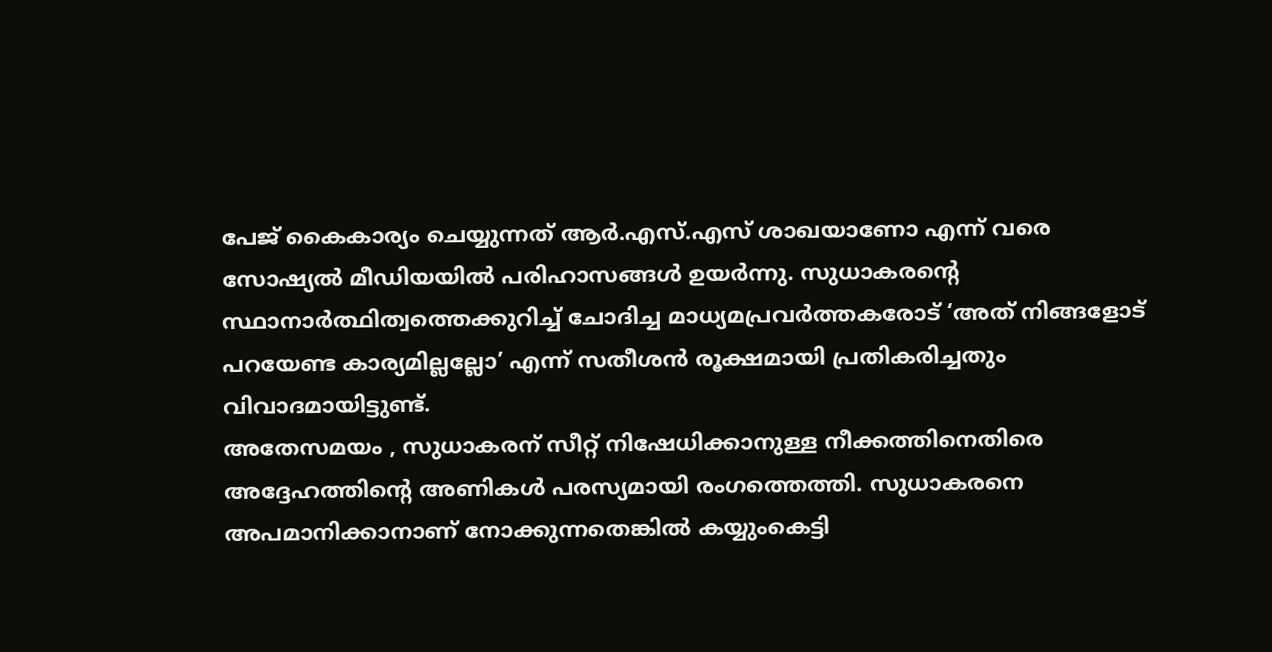പേജ് കൈകാര്യം ചെയ്യുന്നത് ആർ.എസ്.എസ് ശാഖയാണോ എന്ന് വരെ സോഷ്യൽ മീഡിയയിൽ പരിഹാസങ്ങൾ ഉയർന്നു. സുധാകരന്റെ സ്ഥാനാർത്ഥിത്വത്തെക്കുറിച്ച് ചോദിച്ച മാധ്യമപ്രവർത്തകരോട് ‘അത് നിങ്ങളോട് പറയേണ്ട കാര്യമില്ലല്ലോ’ എന്ന് സതീശൻ രൂക്ഷമായി പ്രതികരിച്ചതും വിവാദമായിട്ടുണ്ട്.
അതേസമയം , സുധാകരന് സീറ്റ് നിഷേധിക്കാനുള്ള നീക്കത്തിനെതിരെ അദ്ദേഹത്തിന്റെ അണികൾ പരസ്യമായി രംഗത്തെത്തി. സുധാകരനെ അപമാനിക്കാനാണ് നോക്കുന്നതെങ്കിൽ കയ്യുംകെട്ടി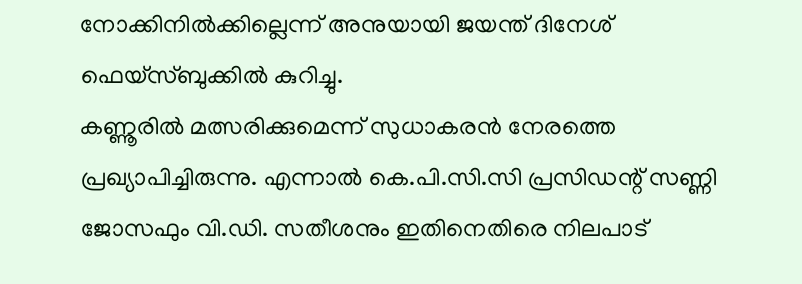നോക്കിനിൽക്കില്ലെന്ന് അനുയായി ജയന്ത് ദിനേശ് ഫെയ്സ്ബുക്കിൽ കുറിച്ചു.
കണ്ണൂരിൽ മത്സരിക്കുമെന്ന് സുധാകരൻ നേരത്തെ പ്രഖ്യാപിച്ചിരുന്നു. എന്നാൽ കെ.പി.സി.സി പ്രസിഡന്റ് സണ്ണി ജോസഫും വി.ഡി. സതീശനും ഇതിനെതിരെ നിലപാട്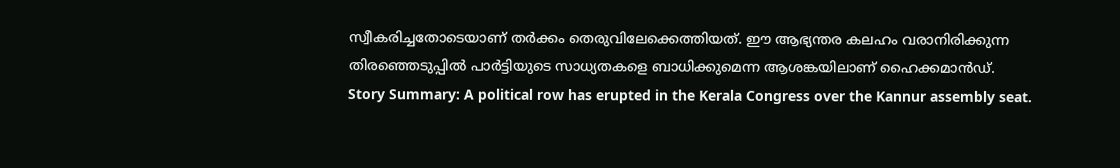സ്വീകരിച്ചതോടെയാണ് തർക്കം തെരുവിലേക്കെത്തിയത്. ഈ ആഭ്യന്തര കലഹം വരാനിരിക്കുന്ന തിരഞ്ഞെടുപ്പിൽ പാർട്ടിയുടെ സാധ്യതകളെ ബാധിക്കുമെന്ന ആശങ്കയിലാണ് ഹൈക്കമാൻഡ്.
Story Summary: A political row has erupted in the Kerala Congress over the Kannur assembly seat.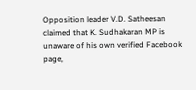Opposition leader V.D. Satheesan claimed that K. Sudhakaran MP is unaware of his own verified Facebook page,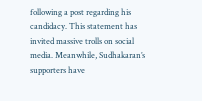following a post regarding his candidacy. This statement has invited massive trolls on social media. Meanwhile, Sudhakaran’s supporters have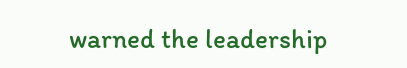warned the leadership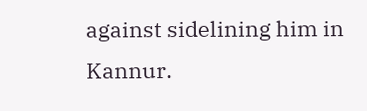against sidelining him in Kannur.